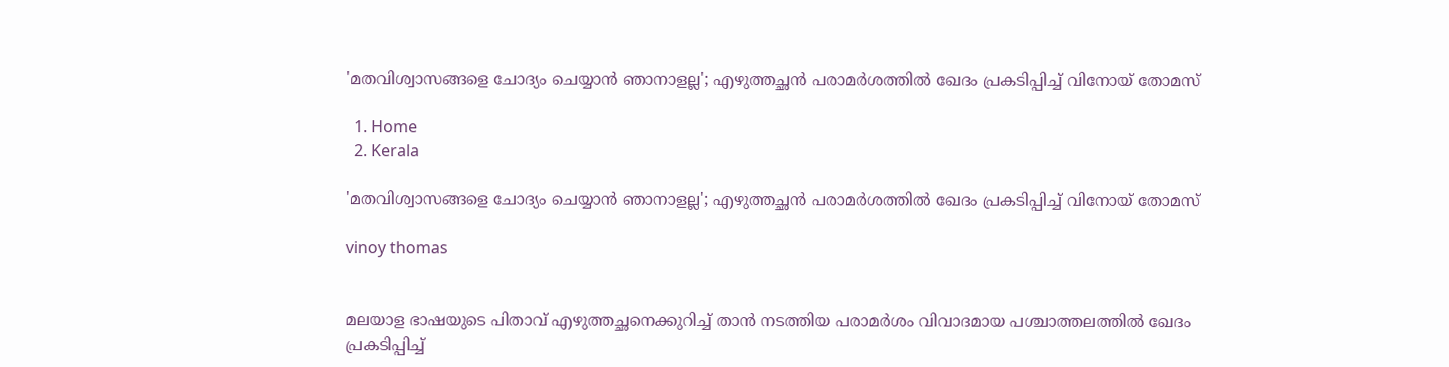'മതവിശ്വാസങ്ങളെ ചോദ്യം ചെയ്യാൻ ഞാനാളല്ല'; എഴുത്തച്ഛൻ പരാമർശത്തിൽ ഖേദം പ്രകടിപ്പിച്ച് വിനോയ് തോമസ്

  1. Home
  2. Kerala

'മതവിശ്വാസങ്ങളെ ചോദ്യം ചെയ്യാൻ ഞാനാളല്ല'; എഴുത്തച്ഛൻ പരാമർശത്തിൽ ഖേദം പ്രകടിപ്പിച്ച് വിനോയ് തോമസ്

vinoy thomas


മലയാള ഭാഷയുടെ പിതാവ് എഴുത്തച്ഛനെക്കുറിച്ച് താൻ നടത്തിയ പരാമർശം വിവാദമായ പശ്ചാത്തലത്തിൽ ഖേദം പ്രകടിപ്പിച്ച്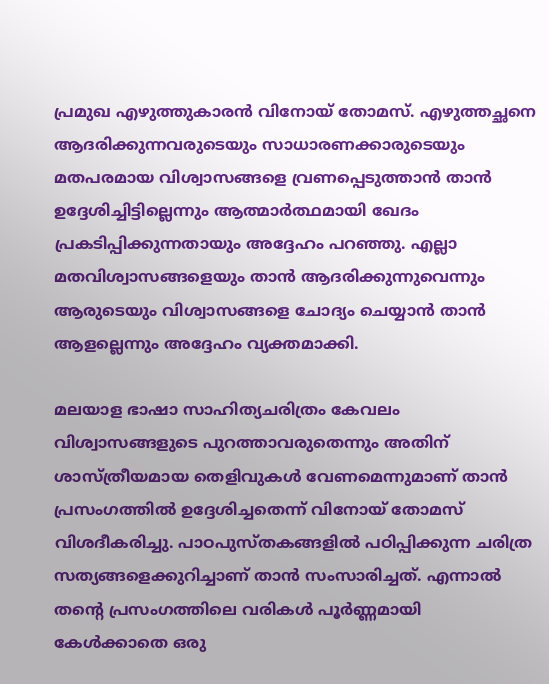പ്രമുഖ എഴുത്തുകാരൻ വിനോയ് തോമസ്. എഴുത്തച്ഛനെ ആദരിക്കുന്നവരുടെയും സാധാരണക്കാരുടെയും മതപരമായ വിശ്വാസങ്ങളെ വ്രണപ്പെടുത്താൻ താൻ ഉദ്ദേശിച്ചിട്ടില്ലെന്നും ആത്മാർത്ഥമായി ഖേദം പ്രകടിപ്പിക്കുന്നതായും അദ്ദേഹം പറഞ്ഞു. എല്ലാ മതവിശ്വാസങ്ങളെയും താൻ ആദരിക്കുന്നുവെന്നും ആരുടെയും വിശ്വാസങ്ങളെ ചോദ്യം ചെയ്യാൻ താൻ ആളല്ലെന്നും അദ്ദേഹം വ്യക്തമാക്കി.

മലയാള ഭാഷാ സാഹിത്യചരിത്രം കേവലം വിശ്വാസങ്ങളുടെ പുറത്താവരുതെന്നും അതിന് ശാസ്ത്രീയമായ തെളിവുകൾ വേണമെന്നുമാണ് താൻ പ്രസംഗത്തിൽ ഉദ്ദേശിച്ചതെന്ന് വിനോയ് തോമസ് വിശദീകരിച്ചു. പാഠപുസ്തകങ്ങളിൽ പഠിപ്പിക്കുന്ന ചരിത്ര സത്യങ്ങളെക്കുറിച്ചാണ് താൻ സംസാരിച്ചത്. എന്നാൽ തന്റെ പ്രസംഗത്തിലെ വരികൾ പൂർണ്ണമായി കേൾക്കാതെ ഒരു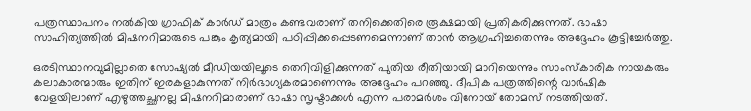പത്രസ്ഥാപനം നൽകിയ ഗ്രാഫിക് കാർഡ് മാത്രം കണ്ടവരാണ് തനിക്കെതിരെ രൂക്ഷമായി പ്രതികരിക്കുന്നത്. ഭാഷാ സാഹിത്യത്തിൽ മിഷനറിമാരുടെ പങ്കും കൃത്യമായി പഠിപ്പിക്കപ്പെടണമെന്നാണ് താൻ ആഗ്രഹിച്ചതെന്നും അദ്ദേഹം കൂട്ടിച്ചേർത്തു.

ഒരടിസ്ഥാനവുമില്ലാതെ സോഷ്യൽ മീഡിയയിലൂടെ തെറിവിളിക്കുന്നത് പുതിയ രീതിയായി മാറിയെന്നും സാംസ്കാരിക നായകരും കലാകാരന്മാരും ഇതിന് ഇരകളാകുന്നത് നിർഭാഗ്യകരമാണെന്നും അദ്ദേഹം പറഞ്ഞു. ദീപിക പത്രത്തിന്റെ വാർഷിക വേളയിലാണ് എഴുത്തച്ഛനല്ല മിഷനറിമാരാണ് ഭാഷാ സൃഷ്ടാക്കൾ എന്ന പരാമർശം വിനോയ് തോമസ് നടത്തിയത്.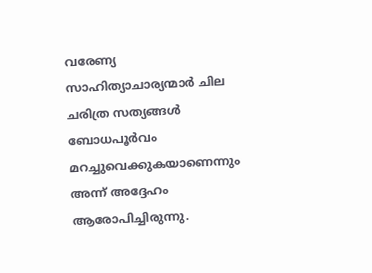വരേണ്യ സാഹിത്യാചാര്യന്മാർ ചില ചരിത്ര സത്യങ്ങൾ ബോധപൂർവം മറച്ചുവെക്കുകയാണെന്നും അന്ന് അദ്ദേഹം ആരോപിച്ചിരുന്നു.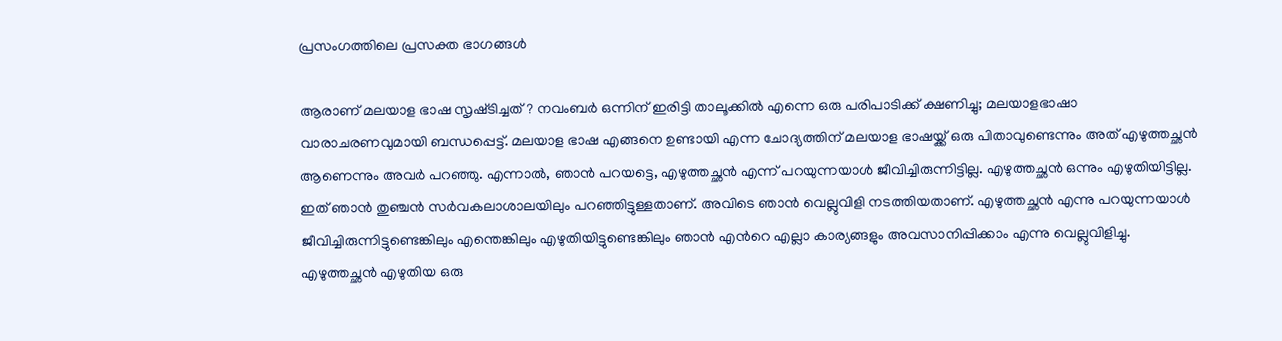പ്രസംഗത്തിലെ പ്രസക്ത ഭാഗങ്ങള്‍

ആരാണ് മലയാള ഭാഷ സൃഷ്‌ടിച്ചത്? നവംബർ ഒന്നിന് ഇരിട്ടി താലൂക്കിൽ എന്നെ ഒരു പരിപാടിക്ക് ക്ഷണിച്ചു; മലയാളഭാഷാ വാരാചരണവുമായി ബന്ധപ്പെട്ട്. മലയാള ഭാഷ എങ്ങനെ ഉണ്ടായി എന്ന ചോദ്യത്തിന് മലയാള ഭാഷയ്ക്ക് ഒരു പിതാവുണ്ടെന്നും അത് എഴുത്തച്ഛൻ ആണെന്നും അവർ പറഞ്ഞു. എന്നാൽ, ഞാൻ പറയട്ടെ, എഴുത്തച്ഛൻ എന്ന് പറയുന്നയാൾ ജീവിച്ചിരുന്നിട്ടില്ല. എഴുത്തച്ഛൻ ഒന്നും എഴുതിയിട്ടില്ല. ഇത് ഞാൻ തുഞ്ചൻ സർവകലാശാലയിലും പറഞ്ഞിട്ടുള്ളതാണ്. അവിടെ ഞാൻ വെല്ലുവിളി നടത്തിയതാണ്. എഴുത്തച്ഛൻ എന്നു പറയുന്നയാൾ ജീവിച്ചിരുന്നിട്ടുണ്ടെങ്കിലും എന്തെങ്കിലും എഴുതിയിട്ടുണ്ടെങ്കിലും ഞാൻ എന്‍റെ എല്ലാ കാര്യങ്ങളും അവസാനിപ്പിക്കാം എന്നു വെല്ലുവിളിച്ചു. എഴുത്തച്ഛൻ എഴുതിയ ഒരു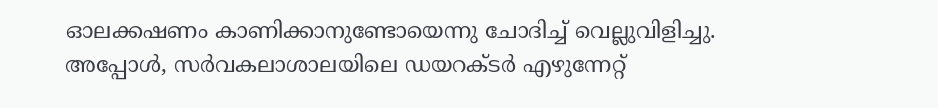ഓലക്കഷണം കാണിക്കാനുണ്ടോയെന്നു ചോദിച്ച് വെല്ലുവിളിച്ചു. അപ്പോൾ, സർവകലാശാലയിലെ ഡയറക്‌ടർ എഴുന്നേറ്റ്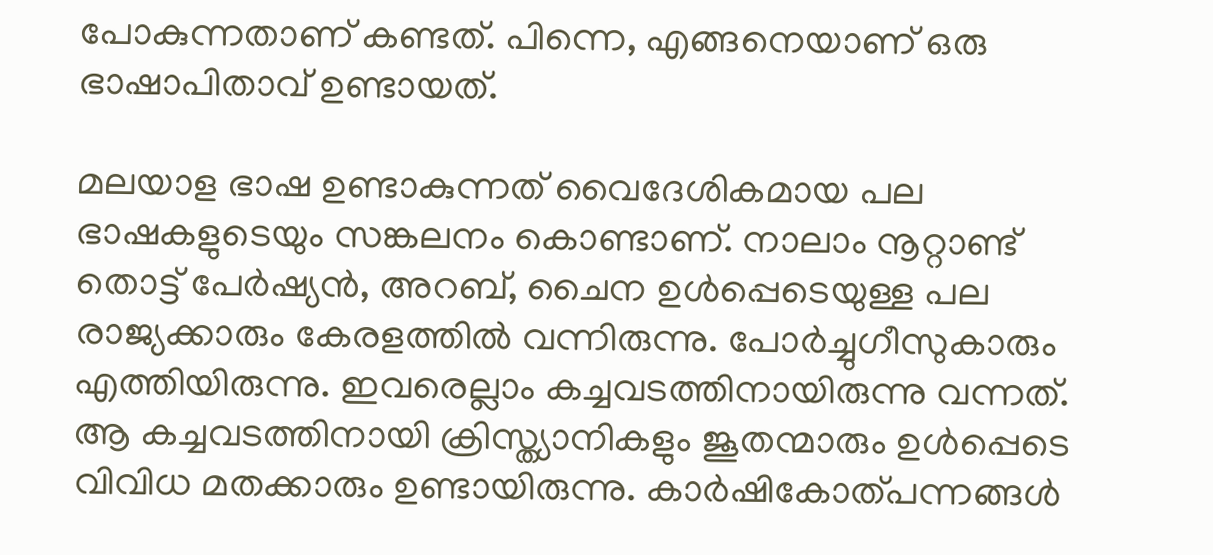പോകുന്നതാണ് കണ്ടത്. പിന്നെ, എങ്ങനെയാണ് ഒരു ഭാഷാപിതാവ് ഉണ്ടായത്.

മലയാള ഭാഷ ഉണ്ടാകുന്നത് വൈദേശികമായ പല ഭാഷകളുടെയും സങ്കലനം കൊണ്ടാണ്. നാലാം നൂറ്റാണ്ട് തൊട്ട് പേർഷ്യൻ, അറബ്, ചൈന ഉൾപ്പെടെയുള്ള പല രാജ്യക്കാരും കേരളത്തിൽ വന്നിരുന്നു. പോർച്ചുഗീസുകാരും എത്തിയിരുന്നു. ഇവരെല്ലാം കച്ചവടത്തിനായിരുന്നു വന്നത്. ആ കച്ചവടത്തിനായി ക്രിസ്ത്യാനികളും ജൂതന്മാരും ഉൾപ്പെടെ വിവിധ മതക്കാരും ഉണ്ടായിരുന്നു. കാർഷികോത്പന്നങ്ങൾ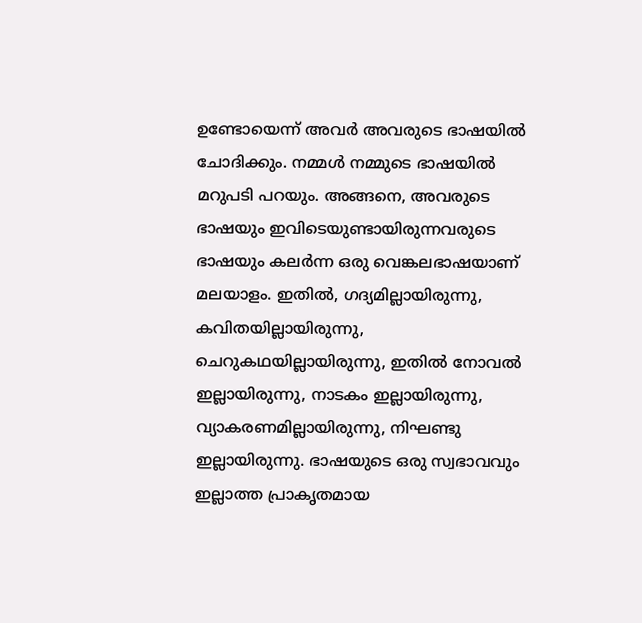ഉണ്ടോയെന്ന് അവർ അവരുടെ ഭാഷയിൽ ചോദിക്കും. നമ്മൾ നമ്മുടെ ഭാഷയിൽ മറുപടി പറയും. അങ്ങനെ, അവരുടെ ഭാഷയും ഇവിടെയുണ്ടായിരുന്നവരുടെ ഭാഷയും കലർന്ന ഒരു വെങ്കലഭാഷയാണ് മലയാളം. ഇതിൽ, ഗദ്യമില്ലായിരുന്നു, കവിതയില്ലായിരുന്നു, ചെറുകഥയില്ലായിരുന്നു, ഇതിൽ നോവൽ ഇല്ലായിരുന്നു, നാടകം ഇല്ലായിരുന്നു, വ്യാകരണമില്ലായിരുന്നു, നിഘണ്ടു ഇല്ലായിരുന്നു. ഭാഷയുടെ ഒരു സ്വഭാവവും ഇല്ലാത്ത പ്രാകൃതമായ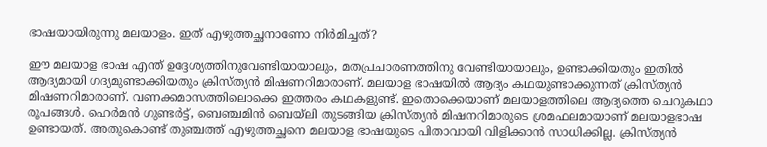ഭാഷയായിരുന്നു മലയാളം. ഇത് എഴുത്തച്ഛനാണോ നിർമിച്ചത്?

ഈ മലയാള ഭാഷ എന്ത് ഉദ്ദേശ്യത്തിനുവേണ്ടിയായാലും, മതപ്രചാരണത്തിനു വേണ്ടിയായാലും, ഉണ്ടാക്കിയതും ഇതിൽ ആദ്യമായി ഗദ്യമുണ്ടാക്കിയതും ക്രിസ്ത്യൻ മിഷണറിമാരാണ്. മലയാള ഭാഷയിൽ ആദ്യം കഥയുണ്ടാക്കുന്നത് ക്രിസ്ത്യൻ മിഷണറിമാരാണ്. വണക്കമാസത്തിലൊക്കെ ഇത്തരം കഥകളുണ്ട്. ഇതൊക്കെയാണ് മലയാളത്തിലെ ആദ്യത്തെ ചെറുകഥാ രൂപങ്ങൾ. ഹെർമൻ ഗുണ്ടർട്ട്, ബെഞ്ചമിൻ ബെയ്‌ലി തുടങ്ങിയ ക്രിസ്ത്യൻ മിഷനറിമാരുടെ ശ്രമഫലമായാണ് മലയാളഭാഷ ഉണ്ടായത്. അതുകൊണ്ട് തുഞ്ചത്ത് എഴുത്തച്ഛനെ മലയാള ഭാഷയുടെ പിതാവായി വിളിക്കാൻ സാധിക്കില്ല. ക്രിസ്ത്യൻ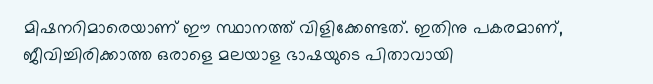മിഷനറിമാരെയാണ് ഈ സ്ഥാനത്ത് വിളിക്കേണ്ടത്. ഇതിനു പകരമാണ്, ജീവിച്ചിരിക്കാത്ത ഒരാളെ മലയാള ഭാഷയുടെ പിതാവായി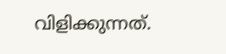വിളിക്കുന്നത്.